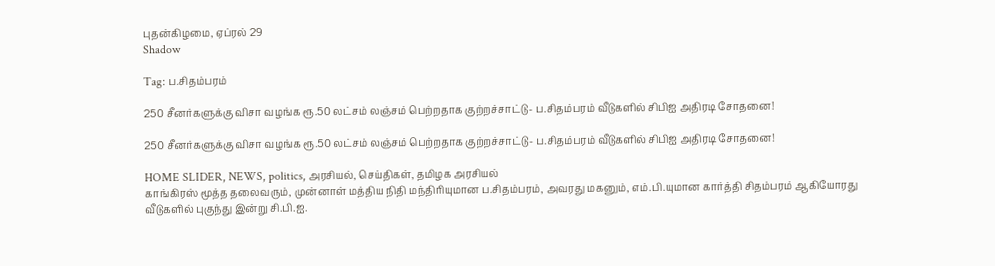புதன்கிழமை, ஏப்ரல் 29
Shadow

Tag: ப.சிதம்பரம்

250 சீனர்களுக்கு விசா வழங்க ரூ.50 லட்சம் லஞ்சம் பெற்றதாக குற்றச்சாட்டு- ப.சிதம்பரம் வீடுகளில் சிபிஐ அதிரடி சோதனை!

250 சீனர்களுக்கு விசா வழங்க ரூ.50 லட்சம் லஞ்சம் பெற்றதாக குற்றச்சாட்டு- ப.சிதம்பரம் வீடுகளில் சிபிஐ அதிரடி சோதனை!

HOME SLIDER, NEWS, politics, அரசியல், செய்திகள், தமிழக அரசியல்
காங்கிரஸ் மூத்த தலைவரும், முன்னாள் மத்திய நிதி மந்திரியுமான ப.சிதம்பரம், அவரது மகனும், எம்.பி.யுமான கார்த்தி சிதம்பரம் ஆகியோரது வீடுகளில் புகுந்து இன்று சி.பி.ஐ.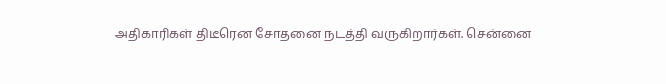அதிகாரிகள் திடீரென சோதனை நடத்தி வருகிறார்கள். சென்னை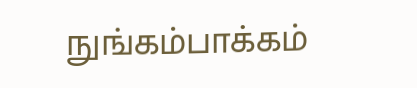நுங்கம்பாக்கம்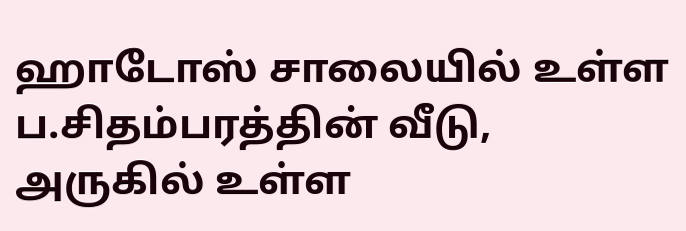ஹாடோஸ் சாலையில் உள்ள ப.சிதம்பரத்தின் வீடு, அருகில் உள்ள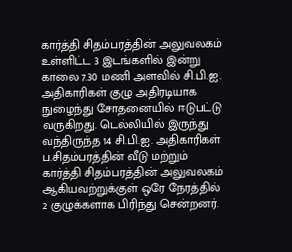கார்த்தி சிதம்பரத்தின் அலுவலகம் உள்ளிட்ட 3 இடங்களில் இன்று காலை 7.30 மணி அளவில் சி.பி.ஐ. அதிகாரிகள் குழு அதிரடியாக நுழைந்து சோதனையில் ஈடுபட்டு வருகிறது. டெல்லியில் இருந்து வந்திருந்த 14 சி.பி.ஐ. அதிகாரிகள் ப.சிதம்பரத்தின் வீடு மற்றும் கார்த்தி சிதம்பரத்தின் அலுவலகம் ஆகியவற்றுக்குள் ஒரே நேரத்தில் 2 குழுக்களாக பிரிந்து சென்றனர்.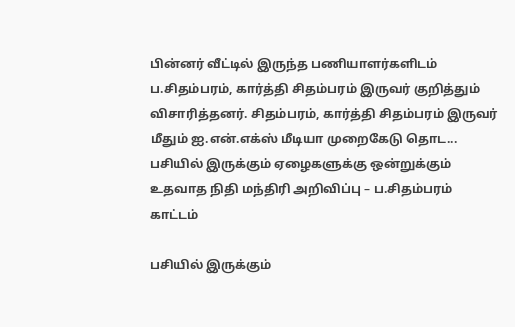பின்னர் வீட்டில் இருந்த பணியாளர்களிடம் ப.சிதம்பரம், கார்த்தி சிதம்பரம் இருவர் குறித்தும் விசாரித்தனர். சிதம்பரம், கார்த்தி சிதம்பரம் இருவர் மீதும் ஐ.என்.எக்ஸ் மீடியா முறைகேடு தொட...
பசியில் இருக்கும் ஏழைகளுக்கு ஒன்றுக்கும் உதவாத நிதி மந்திரி அறிவிப்பு – ப.சிதம்பரம் காட்டம்

பசியில் இருக்கும்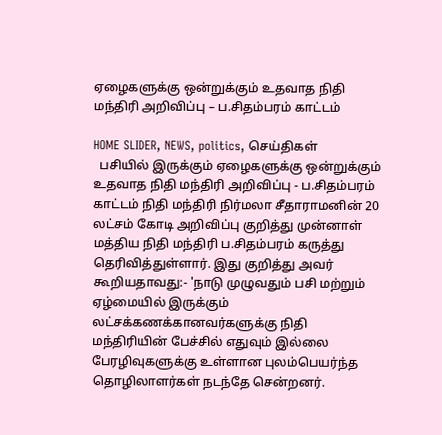ஏழைகளுக்கு ஒன்றுக்கும் உதவாத நிதி மந்திரி அறிவிப்பு – ப.சிதம்பரம் காட்டம்

HOME SLIDER, NEWS, politics, செய்திகள்
  பசியில் இருக்கும் ஏழைகளுக்கு ஒன்றுக்கும் உதவாத நிதி மந்திரி அறிவிப்பு - ப.சிதம்பரம் காட்டம் நிதி மந்திரி நிர்மலா சீதாராமனின் 20 லட்சம் கோடி அறிவிப்பு குறித்து முன்னாள் மத்திய நிதி மந்திரி ப.சிதம்பரம் கருத்து தெரிவித்துள்ளார். இது குறித்து அவர் கூறியதாவது:- 'நாடு முழுவதும் பசி மற்றும் ஏழ்மையில் இருக்கும் லட்சக்கணக்கானவர்களுக்கு நிதி மந்திரியின் பேச்சில் எதுவும் இல்லை பேரழிவுகளுக்கு உள்ளான புலம்பெயர்ந்த தொழிலாளர்கள் நடந்தே சென்றனர்.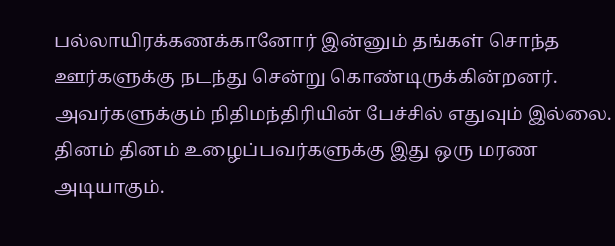பல்லாயிரக்கணக்கானோர் இன்னும் தங்கள் சொந்த ஊர்களுக்கு நடந்து சென்று கொண்டிருக்கின்றனர். அவர்களுக்கும் நிதிமந்திரியின் பேச்சில் எதுவும் இல்லை. தினம் தினம் உழைப்பவர்களுக்கு இது ஒரு மரண அடியாகும்.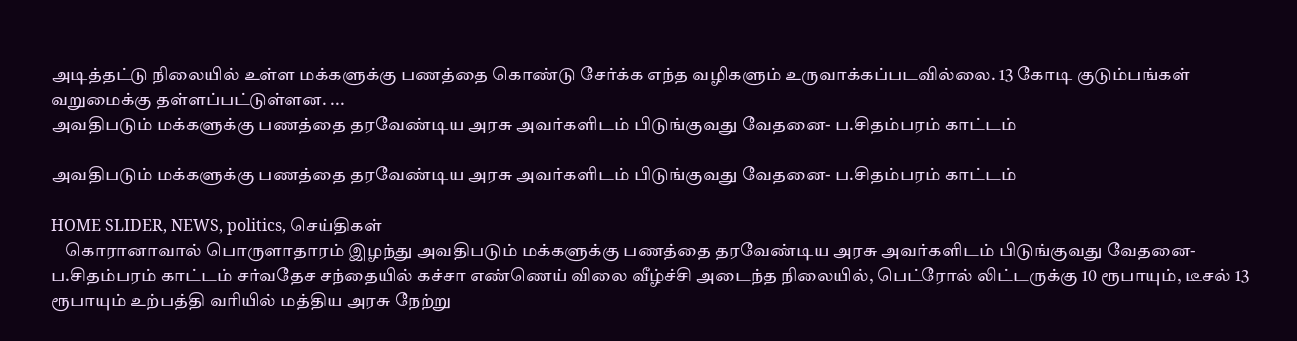அடித்தட்டு நிலையில் உள்ள மக்களுக்கு பணத்தை கொண்டு சேர்க்க எந்த வழிகளும் உருவாக்கப்படவில்லை. 13 கோடி குடும்பங்கள் வறுமைக்கு தள்ளப்பட்டுள்ளன. ...
அவதிபடும் மக்களுக்கு பணத்தை தரவேண்டிய அரசு அவர்களிடம் பிடுங்குவது வேதனை- ப.சிதம்பரம் காட்டம்

அவதிபடும் மக்களுக்கு பணத்தை தரவேண்டிய அரசு அவர்களிடம் பிடுங்குவது வேதனை- ப.சிதம்பரம் காட்டம்

HOME SLIDER, NEWS, politics, செய்திகள்
    கொரானாவால் பொருளாதாரம் இழந்து அவதிபடும் மக்களுக்கு பணத்தை தரவேண்டிய அரசு அவர்களிடம் பிடுங்குவது வேதனை- ப.சிதம்பரம் காட்டம் சர்வதேச சந்தையில் கச்சா எண்ணெய் விலை வீழ்ச்சி அடைந்த நிலையில், பெட்ரோல் லிட்டருக்கு 10 ரூபாயும், டீசல் 13 ரூபாயும் உற்பத்தி வரியில் மத்திய அரசு நேற்று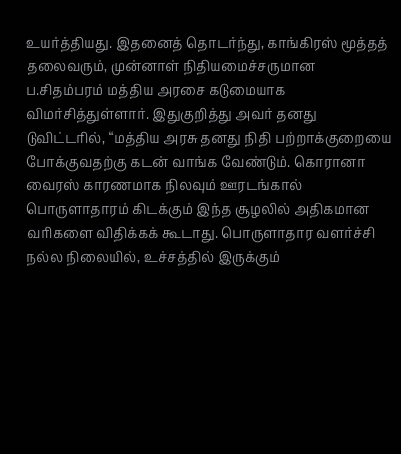உயர்த்தியது. இதனைத் தொடர்ந்து, காங்கிரஸ் மூத்தத் தலைவரும், முன்னாள் நிதியமைச்சருமான ப.சிதம்பரம் மத்திய அரசை கடுமையாக விமர்சித்துள்ளார். இதுகுறித்து அவர் தனது டுவிட்டரில், “மத்திய அரசு தனது நிதி பற்றாக்குறையை போக்குவதற்கு கடன் வாங்க வேண்டும். கொரானா வைரஸ் காரணமாக நிலவும் ஊரடங்கால் பொருளாதாரம் கிடக்கும் இந்த சூழலில் அதிகமான வரிகளை விதிக்கக் கூடாது. பொருளாதார வளர்ச்சி நல்ல நிலையில், உச்சத்தில் இருக்கும்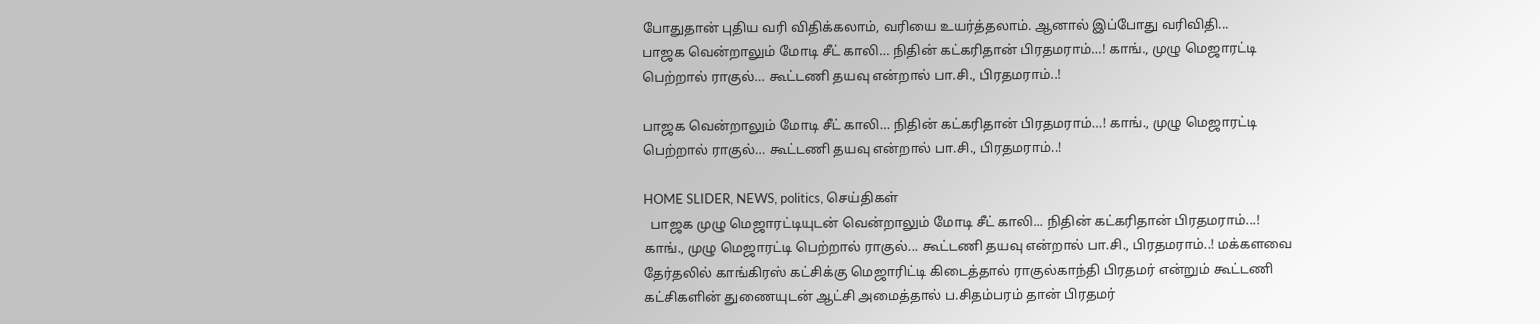போதுதான் புதிய வரி விதிக்கலாம், வரியை உயர்த்தலாம். ஆனால் இப்போது வரிவிதி...
பாஜக வென்றாலும் மோடி சீட் காலி… நிதின் கட்கரிதான் பிரதமராம்…! காங்., முழு மெஜாரட்டி பெற்றால் ராகுல்… கூட்டணி தயவு என்றால் பா.சி., பிரதமராம்..!

பாஜக வென்றாலும் மோடி சீட் காலி… நிதின் கட்கரிதான் பிரதமராம்…! காங்., முழு மெஜாரட்டி பெற்றால் ராகுல்… கூட்டணி தயவு என்றால் பா.சி., பிரதமராம்..!

HOME SLIDER, NEWS, politics, செய்திகள்
  பாஜக முழு மெஜாரட்டியுடன் வென்றாலும் மோடி சீட் காலி... நிதின் கட்கரிதான் பிரதமராம்...! காங்., முழு மெஜாரட்டி பெற்றால் ராகுல்... கூட்டணி தயவு என்றால் பா.சி., பிரதமராம்..! மக்களவை தேர்தலில் காங்கிரஸ் கட்சிக்கு மெஜாரிட்டி கிடைத்தால் ராகுல்காந்தி பிரதமர் என்றும் கூட்டணி கட்சிகளின் துணையுடன் ஆட்சி அமைத்தால் ப.சிதம்பரம் தான் பிரதமர்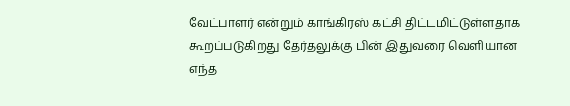வேட்பாளர் என்றும் காங்கிரஸ் கட்சி திட்டமிட்டுள்ளதாக கூறப்படுகிறது தேர்தலுக்கு பின் இதுவரை வெளியான எந்த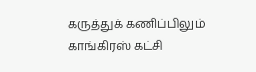கருத்துக் கணிப்பிலும் காங்கிரஸ் கட்சி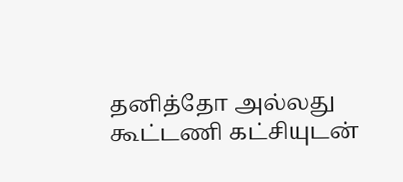தனித்தோ அல்லது கூட்டணி கட்சியுடன்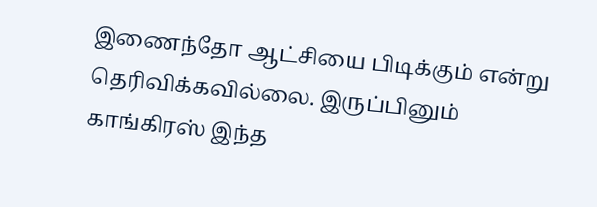இணைந்தோ ஆட்சியை பிடிக்கும் என்று தெரிவிக்கவில்லை. இருப்பினும் காங்கிரஸ் இந்த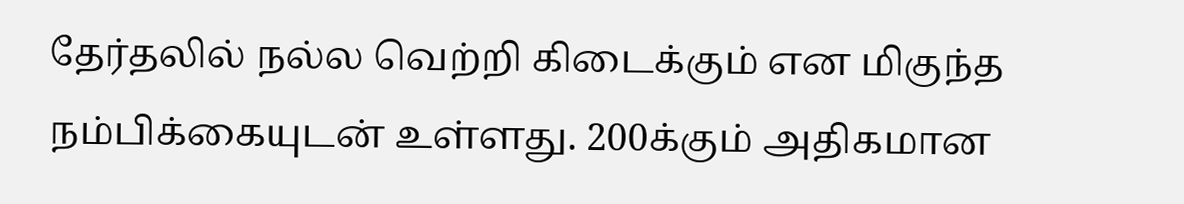தேர்தலில் நல்ல வெற்றி கிடைக்கும் என மிகுந்த நம்பிக்கையுடன் உள்ளது. 200க்கும் அதிகமான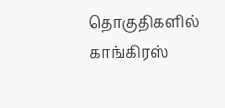தொகுதிகளில் காங்கிரஸ்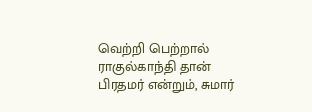வெற்றி பெற்றால் ராகுல்காந்தி தான் பிரதமர் என்றும், சுமார்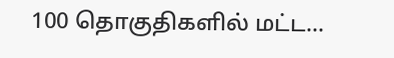100 தொகுதிகளில் மட்ட...